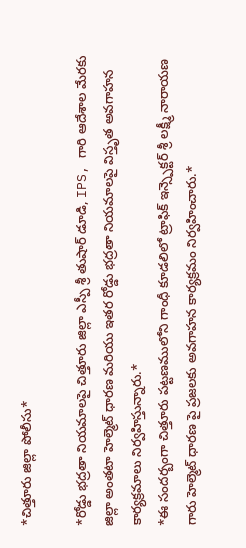*చిత్తూరు జిల్లా పోలీసు*

*రోడ్డు భద్రతా నియమాలపై చిత్తూరు జిల్లా ఎస్పీ శ్రీ తుషార్ డూడి, IPS, గారి ఆదేశాల మేరకు జిల్లా అంతటా హెల్మెట్ ధారణ మరియు ఇతర రోడ్డు భద్రతా నియమాలపై విస్తృత అవగాహన కార్యక్రమాలు నిర్వహిస్తున్నారు.*
*ఈ సందర్బంగా చిత్తూరు పట్టణములోని గాంధీ కూడలిలో ట్రాఫిక్ ఇన్స్పెక్టర్ శ్రీ లక్ష్మీ నారాయణ గారు హెల్మెట్ ధారణ పై ప్రజలకు అవగాహన కార్యక్రమం నిర్వహించారు.*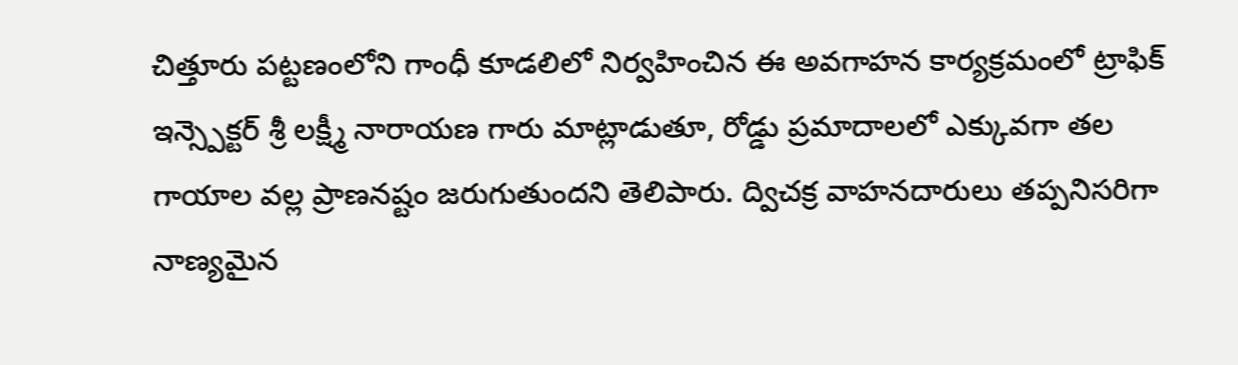చిత్తూరు పట్టణంలోని గాంధీ కూడలిలో నిర్వహించిన ఈ అవగాహన కార్యక్రమంలో ట్రాఫిక్ ఇన్స్పెక్టర్ శ్రీ లక్ష్మీ నారాయణ గారు మాట్లాడుతూ, రోడ్డు ప్రమాదాలలో ఎక్కువగా తల గాయాల వల్ల ప్రాణనష్టం జరుగుతుందని తెలిపారు. ద్విచక్ర వాహనదారులు తప్పనిసరిగా నాణ్యమైన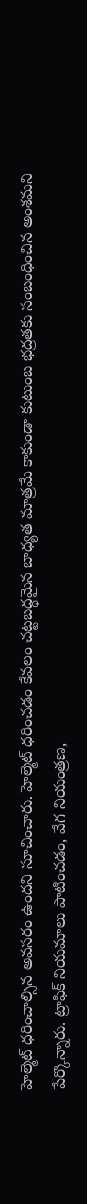హెల్మెట్ ధరించాల్సిన అవసరం ఉందని సూచించారు. హెల్మెట్ ధరించడం కేవలం చట్టబద్ధమైన బాధ్యత మాత్రమే కాకుండా కుటుంబ భద్రతకు సంబంధించిన అంశమని పేర్కొన్నారు. ట్రాఫిక్ నియమాలు పాటించడం, వేగ నియంత్రణ,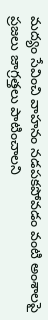మద్యం సేవించి వాహనం నడపకపోవడం వంటి అంశాలపై ప్రజలు జాగ్రత్తలు పాటించాలని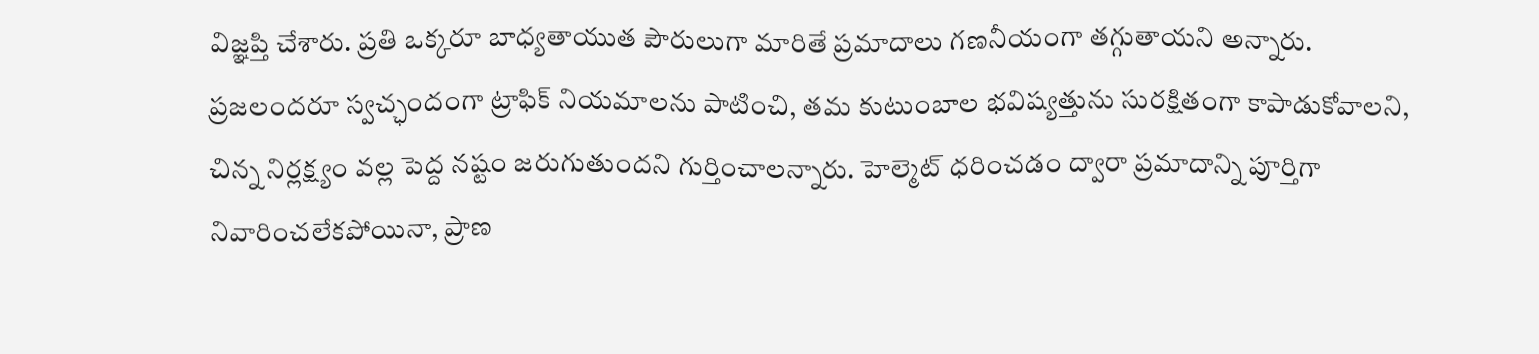విజ్ఞప్తి చేశారు. ప్రతి ఒక్కరూ బాధ్యతాయుత పౌరులుగా మారితే ప్రమాదాలు గణనీయంగా తగ్గుతాయని అన్నారు.
ప్రజలందరూ స్వచ్ఛందంగా ట్రాఫిక్ నియమాలను పాటించి, తమ కుటుంబాల భవిష్యత్తును సురక్షితంగా కాపాడుకోవాలని, చిన్న నిర్లక్ష్యం వల్ల పెద్ద నష్టం జరుగుతుందని గుర్తించాలన్నారు. హెల్మెట్ ధరించడం ద్వారా ప్రమాదాన్ని పూర్తిగా నివారించలేకపోయినా, ప్రాణ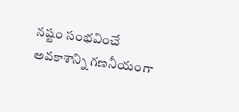నష్టం సంభవించే అవకాశాన్ని గణనీయంగా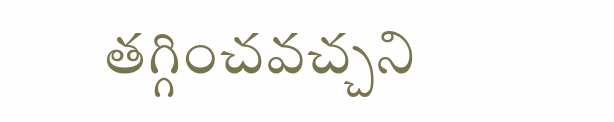తగ్గించవచ్చని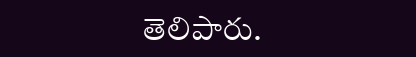తెలిపారు.